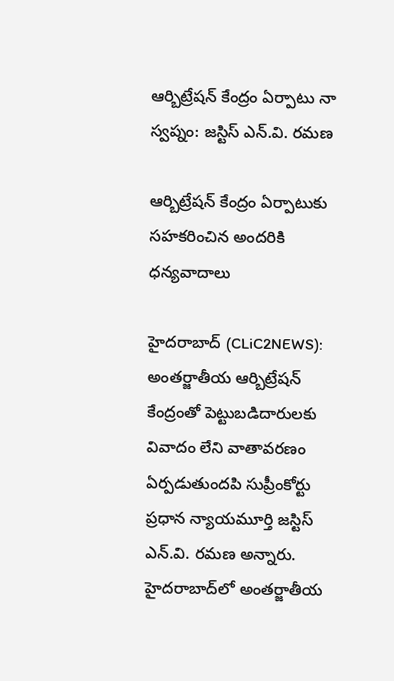ఆర్బిట్రేష‌న్ కేంద్రం ఏర్పాటు నా స్వ‌ప్నం: జ‌స్టిస్ ఎన్‌.వి. ర‌మ‌ణ

ఆర్బిట్రేషన్ కేంద్రం ఏర్పాటుకు సహకరించిన అందరికి ధన్యవాదాలు

హైద‌రాబాద్‌ (CLiC2NEWS): అంత‌ర్జాతీయ ఆర్బిట్రేష‌న్ కేంద్రంతో పెట్టుబ‌డిదారుల‌కు వివాదం లేని వాతావ‌ర‌ణం ఏర్ప‌డుతుందపి సుప్రీంకోర్టు ప్ర‌ధాన న్యాయ‌మూర్తి జ‌స్టిస్ ఎన్‌.వి. ర‌మ‌ణ అన్నారు. హైద‌రాబాద్‌లో అంతర్జాతీయ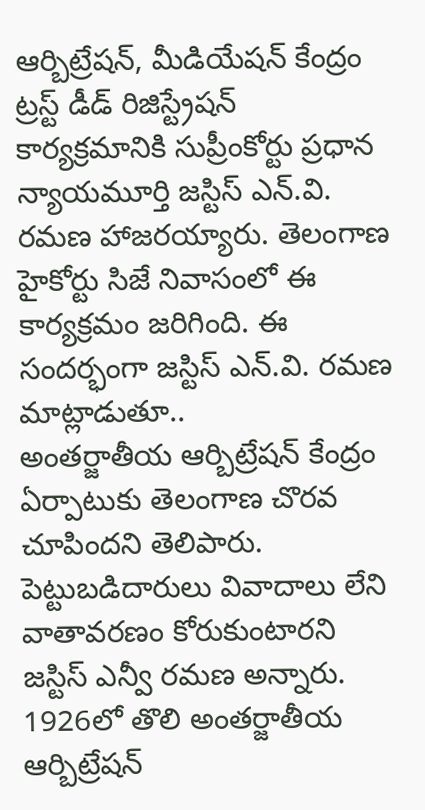ఆర్బిట్రేషన్‌, మీడియేషన్‌ కేంద్రం ట్రస్ట్‌ డీడ్‌ రిజిస్ట్రేషన్‌ కార్యక్రమానికి సుప్రీంకోర్టు ప్ర‌ధాన న్యాయ‌మూర్తి జ‌స్టిస్ ఎన్‌.వి. ర‌మ‌ణ హాజ‌ర‌య్యారు. తెలంగాణ హైకోర్టు సిజే నివాసంలో ఈ కార్య‌క్ర‌మం జ‌రిగింది. ఈ సంద‌ర్భంగా జ‌స్టిస్ ఎన్‌.వి. ర‌మ‌ణ మాట్లాడుతూ..
అంతర్జాతీయ ఆర్బిట్రేషన్‌ కేంద్రం ఏర్పాటుకు తెలంగాణ చొరవ చూపిందని తెలిపారు. పెట్టుబడిదారులు వివాదాలు లేని వాతావరణం కోరుకుంటారని జస్టిస్ ఎన్వీ రమణ అన్నారు. 1926లో తొలి అంతర్జాతీయ ఆర్బిట్రేషన్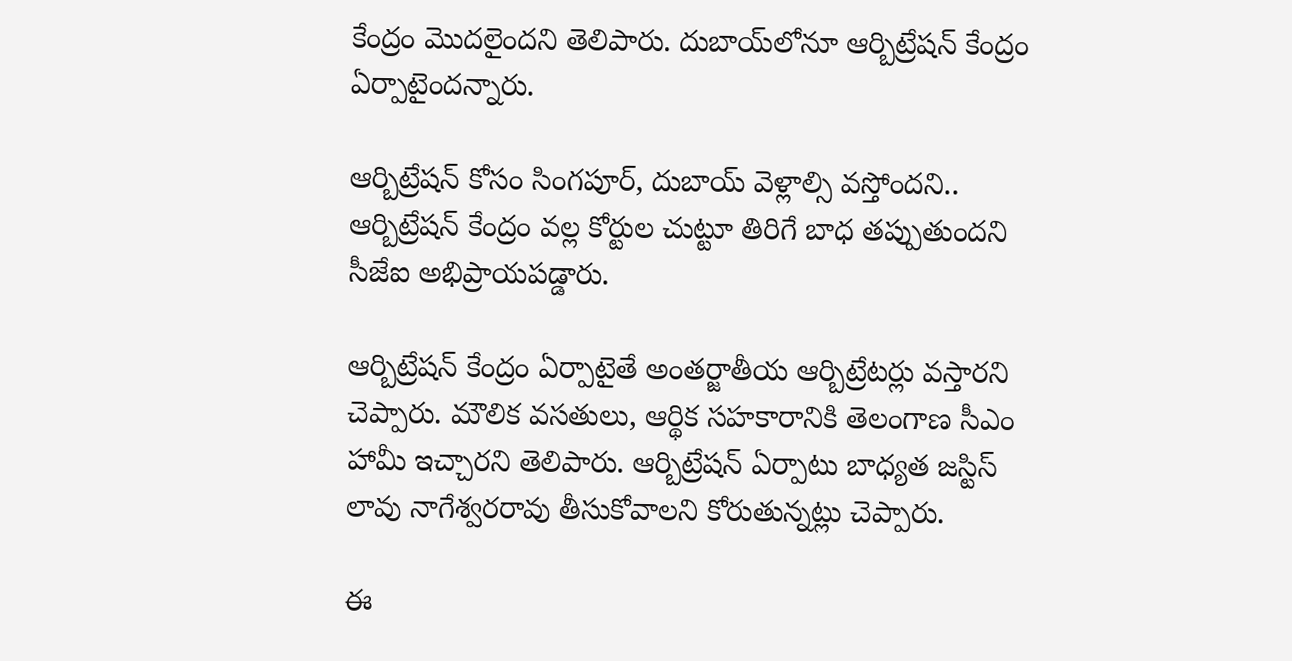కేంద్రం మొదలైందని తెలిపారు. దుబాయ్‌లోనూ ఆర్బిట్రేషన్ కేంద్రం ఏర్పాటైందన్నారు.

ఆర్బిట్రేషన్‌ కోసం సింగపూర్, దుబాయ్‌ వెళ్లాల్సి వస్తోందని.. ఆర్బిట్రేషన్ కేంద్రం వల్ల కోర్టుల చుట్టూ తిరిగే బాధ తప్పుతుందని సీజేఐ అభిప్రాయపడ్డారు.

ఆర్బిట్రేషన్ కేంద్రం ఏర్పాటైతే అంతర్జాతీయ ఆర్బిట్రేటర్లు వస్తారని చెప్పారు. మౌలిక వసతులు, ఆర్థిక సహకారానికి తెలంగాణ సీఎం హామీ ఇచ్చారని తెలిపారు. ఆర్బిట్రేషన్‌ ఏర్పాటు బాధ్యత జస్టిస్‌ లావు నాగేశ్వరరావు తీసుకోవాలని కోరుతున్నట్లు చెప్పారు.

ఈ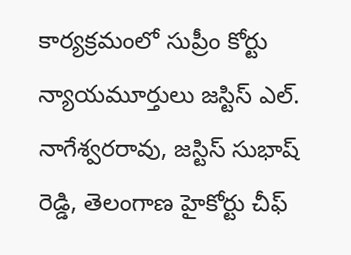కార్యక్రమంలో సుప్రీం కోర్టు న్యాయమూర్తులు జస్టిస్ ఎల్. నాగేశ్వరరావు, జస్టిస్ సుభాష్ రెడ్డి, తెలంగాణ హైకోర్టు చీఫ్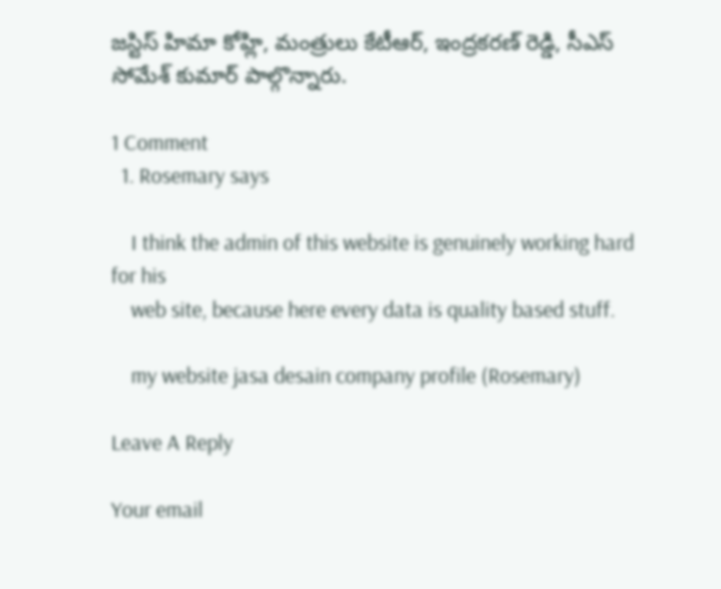జస్టిస్ హిమా కోహ్లి, మంత్రులు కేటీఆర్, ఇంద్రకరణ్ రెడ్డి, సీఎస్ సోమేశ్ కుమార్ పాల్గొన్నారు.

1 Comment
  1. Rosemary says

    I think the admin of this website is genuinely working hard for his
    web site, because here every data is quality based stuff.

    my website jasa desain company profile (Rosemary)

Leave A Reply

Your email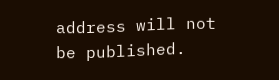address will not be published.